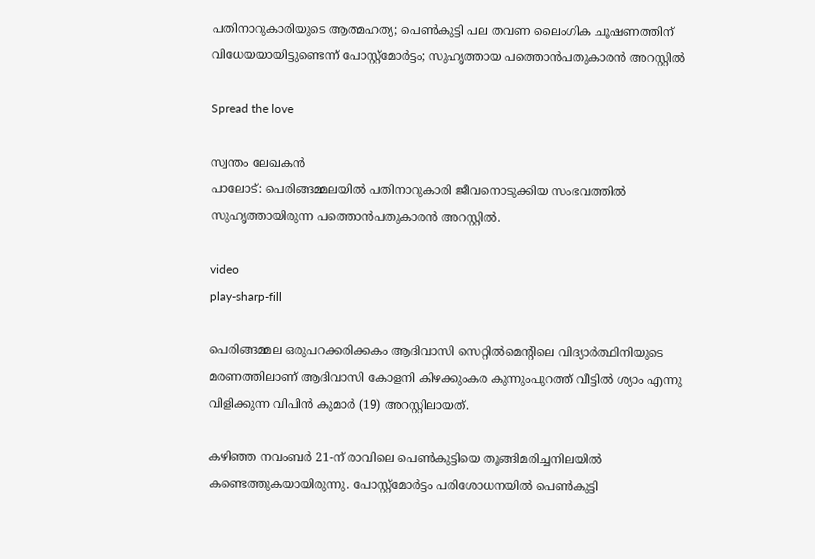പതിനാറുകാരിയുടെ ആത്മഹത്യ; പെൺകുട്ടി പല തവണ ലൈംഗിക ചൂഷണത്തിന് വിധേയയായിട്ടുണ്ടെന്ന് പോസ്റ്റ്മോർട്ടം; സുഹൃത്തായ പത്തൊൻപതുകാരൻ അറസ്റ്റിൽ

Spread the love

സ്വന്തം ലേഖകൻ
പാലോട്: പെരിങ്ങമ്മലയിൽ പതിനാറുകാരി ജീവനൊടുക്കിയ സംഭവത്തിൽ സുഹൃത്തായിരുന്ന പത്തൊൻപതുകാരൻ അറസ്റ്റിൽ.

video
play-sharp-fill

പെരിങ്ങമ്മല ഒരുപറക്കരിക്കകം ആദിവാസി സെറ്റിൽമെന്റിലെ വിദ്യാർത്ഥിനിയുടെ മരണത്തിലാണ് ആദിവാസി കോളനി കിഴക്കുംകര കുന്നുംപുറത്ത് വീട്ടിൽ ശ്യാം എന്നു വിളിക്കുന്ന വിപിൻ കുമാർ (19) അറസ്റ്റിലായത്.

കഴിഞ്ഞ നവംബർ 21-ന് രാവിലെ പെൺകുട്ടിയെ തൂങ്ങിമരിച്ചനിലയിൽ കണ്ടെത്തുകയായിരുന്നു. പോസ്റ്റ്‌മോർട്ടം പരിശോധനയിൽ പെൺകുട്ടി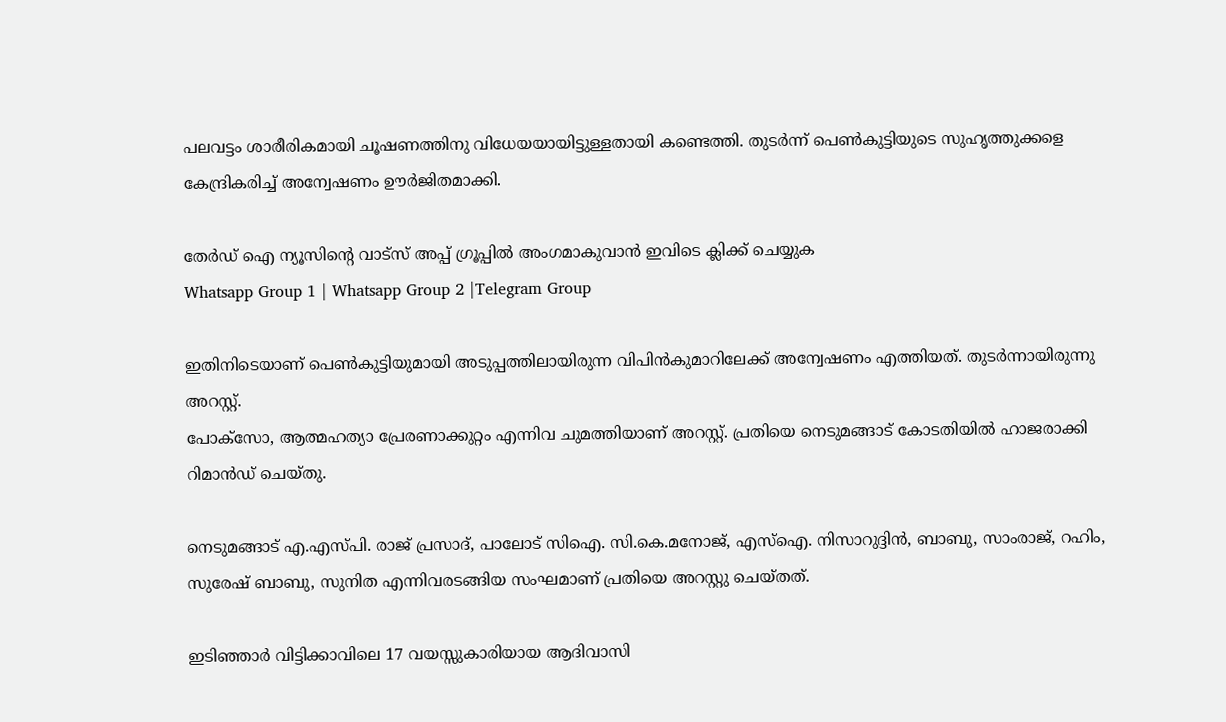പലവട്ടം ശാരീരികമായി ചൂഷണത്തിനു വിധേയയായിട്ടുള്ളതായി കണ്ടെത്തി. തുടർന്ന് പെൺകുട്ടിയുടെ സുഹൃത്തുക്കളെ കേന്ദ്രികരിച്ച്‌ അന്വേഷണം ഊർജിതമാക്കി.

തേർഡ് ഐ ന്യൂസിന്റെ വാട്സ് അപ്പ് ഗ്രൂപ്പിൽ അംഗമാകുവാൻ ഇവിടെ ക്ലിക്ക് ചെയ്യുക
Whatsapp Group 1 | Whatsapp Group 2 |Telegram Group

ഇതിനിടെയാണ് പെൺകുട്ടിയുമായി അടുപ്പത്തിലായിരുന്ന വിപിൻകുമാറിലേക്ക് അന്വേഷണം എത്തിയത്. തുടർന്നായിരുന്നു അറസ്റ്റ്.
പോക്സോ, ആത്മഹത്യാ പ്രേരണാക്കുറ്റം എന്നിവ ചുമത്തിയാണ് അറസ്റ്റ്. പ്രതിയെ നെടുമങ്ങാട് കോടതിയിൽ ഹാജരാക്കി റിമാൻഡ് ചെയ്തു.

നെടുമങ്ങാട് എ.എസ്‌പി. രാജ് പ്രസാദ്, പാലോട് സിഐ. സി.കെ.മനോജ്, എസ്‌ഐ. നിസാറുദ്ദിൻ, ബാബു, സാംരാജ്, റഹിം, സുരേഷ് ബാബു, സുനിത എന്നിവരടങ്ങിയ സംഘമാണ് പ്രതിയെ അറസ്റ്റു ചെയ്തത്.

ഇടിഞ്ഞാർ വിട്ടിക്കാവിലെ 17 വയസ്സുകാരിയായ ആദിവാസി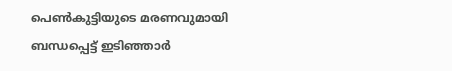പെൺകുട്ടിയുടെ മരണവുമായി ബന്ധപ്പെട്ട് ഇടിഞ്ഞാർ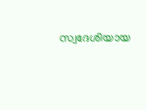സ്വദേശിയായ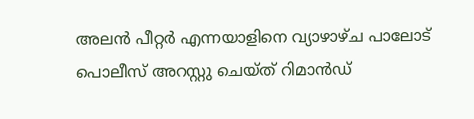അലൻ പീറ്റർ എന്നയാളിനെ വ്യാഴാഴ്ച പാലോട് പൊലീസ് അറസ്റ്റു ചെയ്ത് റിമാൻഡ്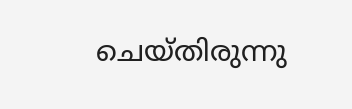ചെയ്തിരുന്നു